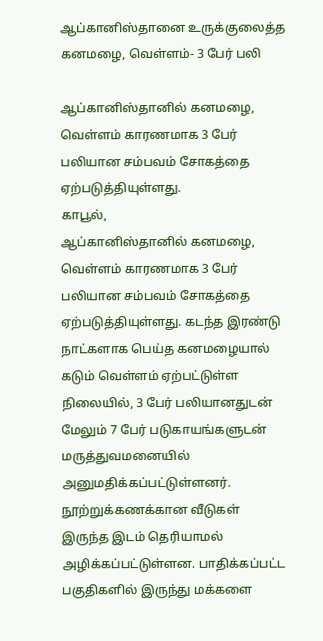ஆப்கானிஸ்தானை உருக்குலைத்த கனமழை, வெள்ளம்- 3 பேர் பலி

ஆப்கானிஸ்தானில் கனமழை, வெள்ளம் காரணமாக 3 பேர் பலியான சம்பவம் சோகத்தை ஏற்படுத்தியுள்ளது.
காபூல்,
ஆப்கானிஸ்தானில் கனமழை, வெள்ளம் காரணமாக 3 பேர் பலியான சம்பவம் சோகத்தை ஏற்படுத்தியுள்ளது. கடந்த இரண்டு நாட்களாக பெய்த கனமழையால் கடும் வெள்ளம் ஏற்பட்டுள்ள நிலையில், 3 பேர் பலியானதுடன் மேலும் 7 பேர் படுகாயங்களுடன் மருத்துவமனையில் அனுமதிக்கப்பட்டுள்ளனர்.
நூற்றுக்கணக்கான வீடுகள் இருந்த இடம் தெரியாமல் அழிக்கப்பட்டுள்ளன. பாதிக்கப்பட்ட பகுதிகளில் இருந்து மக்களை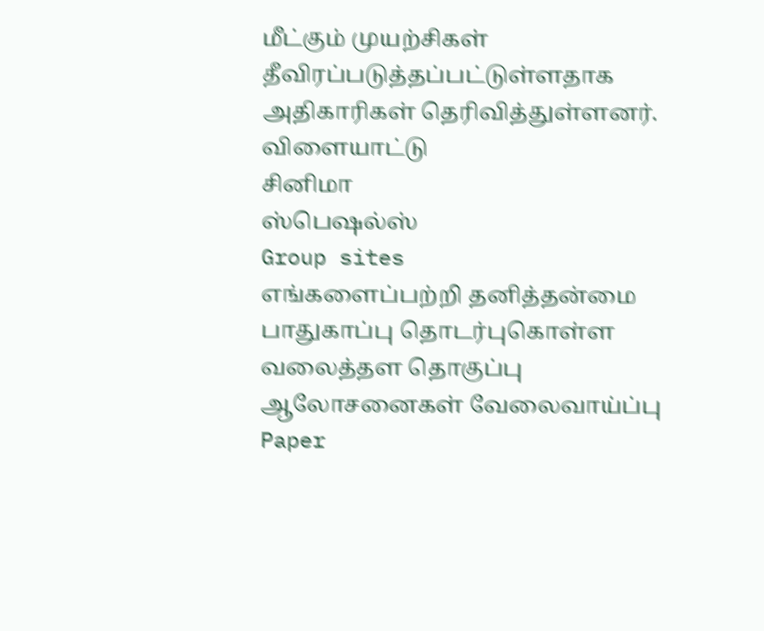மீட்கும் முயற்சிகள் தீவிரப்படுத்தப்பட்டுள்ளதாக அதிகாரிகள் தெரிவித்துள்ளனர்.
விளையாட்டு
சினிமா
ஸ்பெஷல்ஸ்
Group sites
எங்களைப்பற்றி தனித்தன்மை பாதுகாப்பு தொடர்புகொள்ள வலைத்தள தொகுப்பு ஆலோசனைகள் வேலைவாய்ப்பு
Paper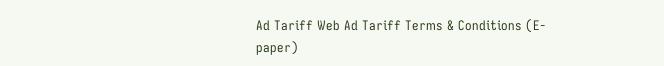Ad Tariff Web Ad Tariff Terms & Conditions (E-paper)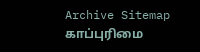Archive Sitemap
காப்புரிமை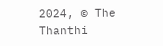2024, © The Thanthi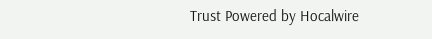Trust Powered by Hocalwire